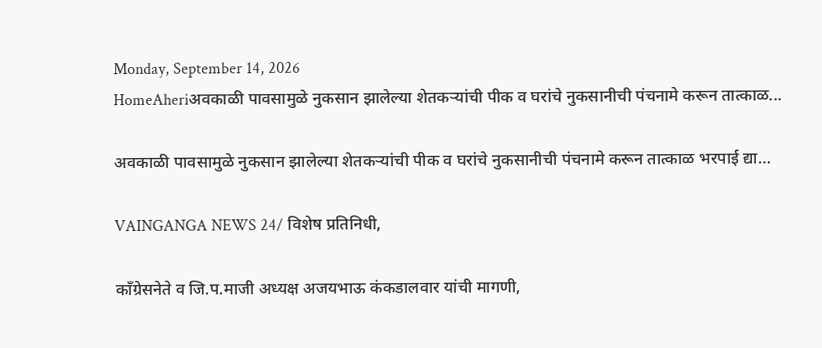Monday, September 14, 2026
HomeAheriअवकाळी पावसामुळे नुकसान झालेल्या शेतकऱ्यांची पीक व घरांचे नुकसानीची पंचनामे करून तात्काळ...

अवकाळी पावसामुळे नुकसान झालेल्या शेतकऱ्यांची पीक व घरांचे नुकसानीची पंचनामे करून तात्काळ भरपाई द्या…

VAINGANGA NEWS 24/ विशेष प्रतिनिधी,

काँग्रेसनेते व जि.प.माजी अध्यक्ष अजयभाऊ कंकडालवार यांची मागणी,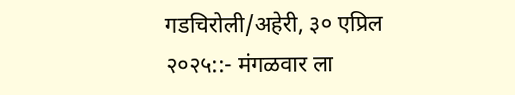गडचिरोली/अहेरी, ३० एप्रिल २०२५::- मंगळवार ला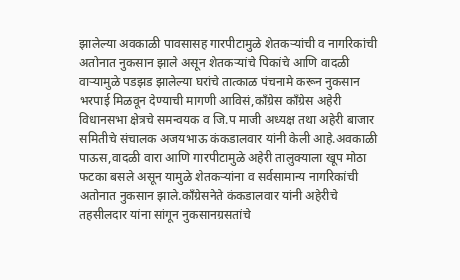झालेल्या अवकाळी पावसासह गारपीटामुळे शेतकऱ्यांची व नागरिकांची अतोनात नुकसान झाले असून शेतकऱ्यांचे पिकांचे आणि वादळी वाऱ्यामुळे पडझड झालेल्या घरांचे तात्काळ पंचनामे करून नुकसान भरपाई मिळवून देण्याची मागणी आविसं,काँग्रेस काँग्रेस अहेरी विधानसभा क्षेत्रचे समन्वयक व जि.प माजी अध्यक्ष तथा अहेरी बाजार समितीचे संचालक अजयभाऊ कंकडालवार यांनी केली आहे.अवकाळी पाऊस,वादळी वारा आणि गारपीटामुळे अहेरी तालुक्याला खूप मोठा फटका बसले असून यामुळे शेतकऱ्यांना व सर्वसामान्य नागरिकांची अतोनात नुकसान झाले.काँग्रेसनेते कंकडालवार यांनी अहेरीचे तहसीलदार यांना सांगून नुकसानग्रसतांचे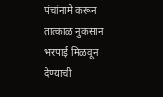पंचांनामे करून तात्काळ नुकसान भरपाई मिळवून देण्याची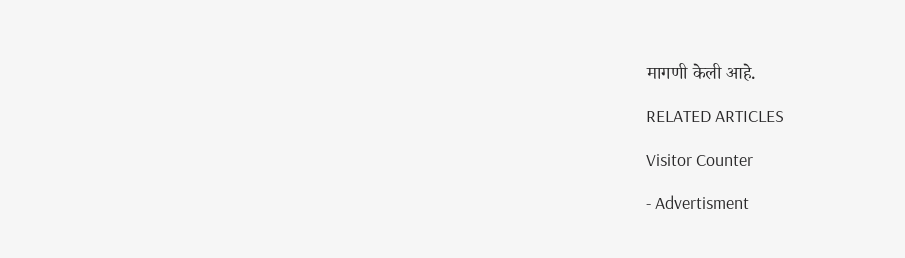मागणी केली आहे.

RELATED ARTICLES

Visitor Counter

- Advertisment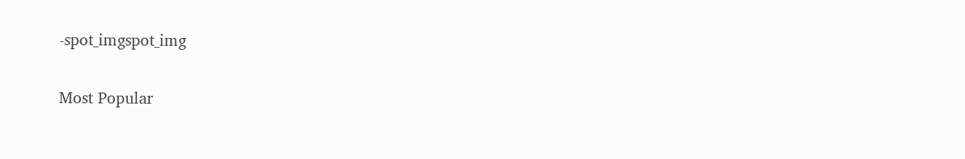-spot_imgspot_img

Most Popular